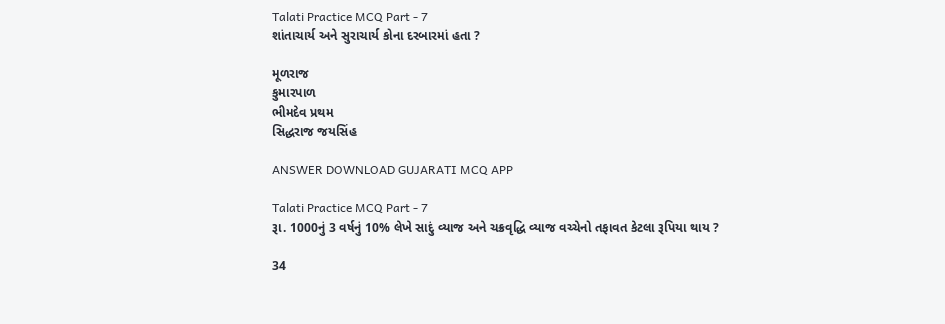Talati Practice MCQ Part - 7
શાંતાચાર્ય અને સુરાચાર્ય કોના દરબારમાં હતા ?

મૂળરાજ
કુમારપાળ
ભીમદેવ પ્રથમ
સિદ્ધરાજ જયસિંહ

ANSWER DOWNLOAD GUJARATI MCQ APP

Talati Practice MCQ Part - 7
રૂા. 1000નું 3 વર્ષનું 10% લેખે સાદું વ્યાજ અને ચક્રવૃદ્ધિ વ્યાજ વચ્ચેનો તફાવત કેટલા રૂપિયા થાય ?

34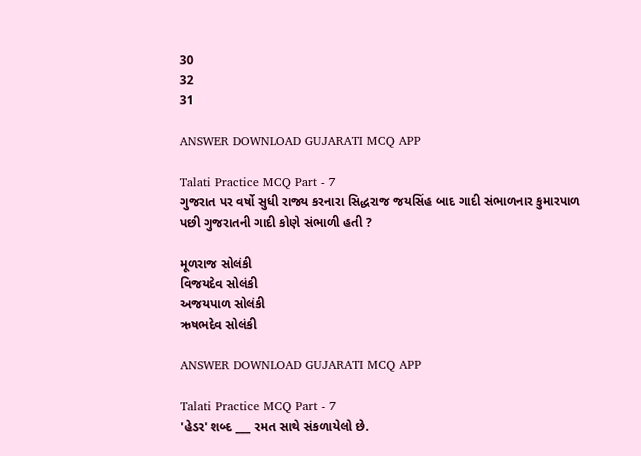30
32
31

ANSWER DOWNLOAD GUJARATI MCQ APP

Talati Practice MCQ Part - 7
ગુજરાત પર વર્ષો સુધી રાજ્ય કરનારા સિદ્ધરાજ જયસિંહ બાદ ગાદી સંભાળનાર કુમારપાળ પછી ગુજરાતની ગાદી કોણે સંભાળી હતી ?

મૂળરાજ સોલંકી
વિજયદેવ સોલંકી
અજયપાળ સોલંકી
ઋષભદેવ સોલંકી

ANSWER DOWNLOAD GUJARATI MCQ APP

Talati Practice MCQ Part - 7
'હેડર' શબ્દ ___ રમત સાથે સંકળાયેલો છે.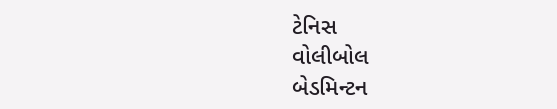ટેનિસ
વોલીબોલ
બેડમિન્ટન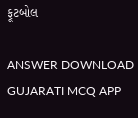ફૂટબોલ

ANSWER DOWNLOAD GUJARATI MCQ APP